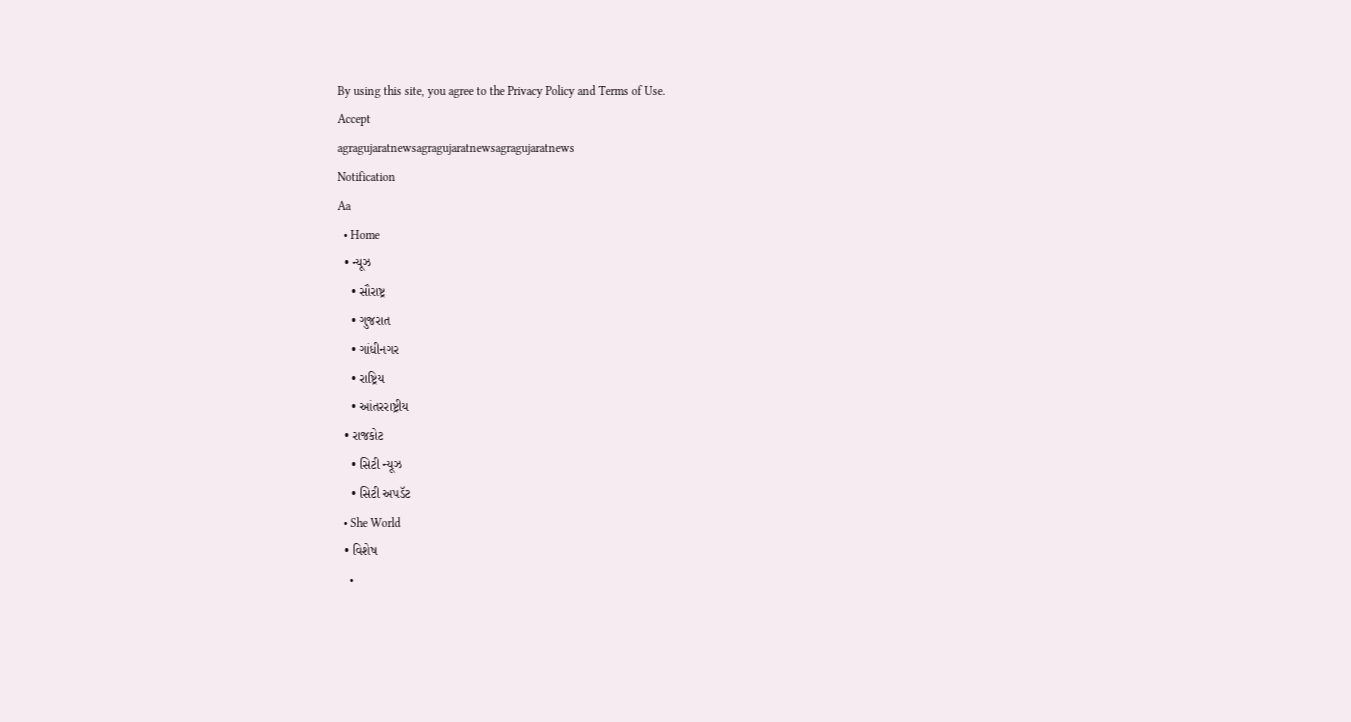By using this site, you agree to the Privacy Policy and Terms of Use.
Accept
agragujaratnewsagragujaratnewsagragujaratnews
Notification
Aa
  • Home
  • ન્યૂઝ
    • સૌરાષ્ટ્ર
    • ગુજરાત
    • ગાંધીનગર
    • રાષ્ટ્રિય
    • આંતરરાષ્ટ્રીય
  • રાજકોટ
    • સિટી ન્યૂઝ
    • સિટી અપડૅટ
  • She World
  • વિશેષ
    •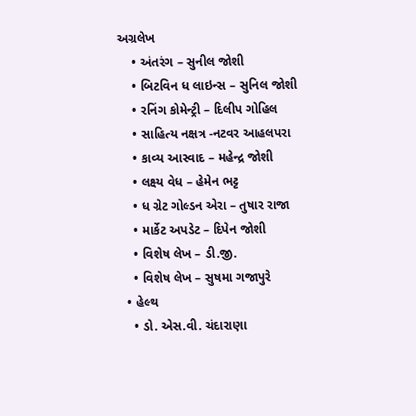અગ્રલેખ
    • અંતરંગ – સુનીલ જોશી
    • બિટવિન ધ લાઇન્સ – સુનિલ જોશી
    • રનિંગ કોમેન્ટ્રી – દિલીપ ગોહિલ
    • સાહિત્ય નક્ષત્ર -નટવર આહલપરા
    • કાવ્ય આસ્વાદ – મહેન્દ્ર જોશી
    • લક્ષ્ય વેધ – હેમેન ભટ્ટ
    • ધ ગ્રેટ ગોલ્ડન એરા – તુષાર રાજા
    • માર્કેટ અપડેટ – દિપેન જોશી
    • વિશેષ લેખ – ડી.જી.
    • વિશેષ લેખ – સુષમા ગજાપુરે
  • હેલ્થ
    • ડો. એસ.વી. ચંદારાણા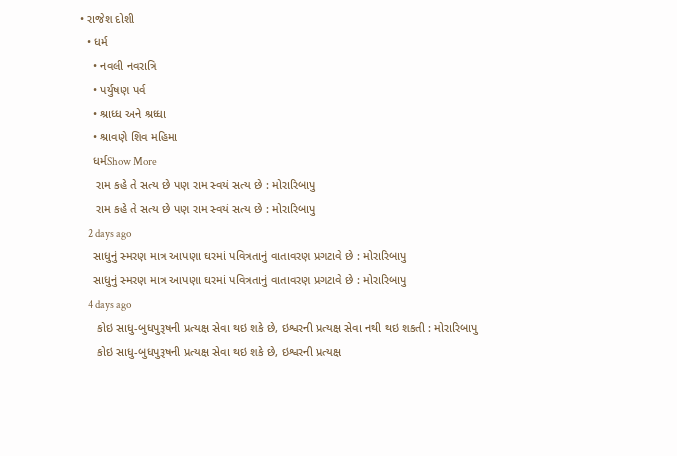• રાજેશ દોશી
  • ધર્મ
    • નવલી નવરાત્રિ
    • પર્યુષણ પર્વ
    • શ્રાધ્ધ અને શ્રધ્ધા
    • શ્રાવણે શિવ મહિમા
    ધર્મShow More
     રામ કહે તે સત્ય છે પણ રામ સ્વયં સત્ય છે : મોરારિબાપુ
     રામ કહે તે સત્ય છે પણ રામ સ્વયં સત્ય છે : મોરારિબાપુ
    2 days ago
    સાધુનું સ્મરણ માત્ર આપણા ઘરમાં પવિત્રતાનું વાતાવરણ પ્રગટાવે છે : મોરારિબાપુ
    સાધુનું સ્મરણ માત્ર આપણા ઘરમાં પવિત્રતાનું વાતાવરણ પ્રગટાવે છે : મોરારિબાપુ
    4 days ago
     કોઇ સાધુ-બુધપુરૂષની પ્રત્યક્ષ સેવા થઇ શકે છે, ઇશ્વરની પ્રત્યક્ષ સેવા નથી થઇ શકતી : મોરારિબાપુ
     કોઇ સાધુ-બુધપુરૂષની પ્રત્યક્ષ સેવા થઇ શકે છે, ઇશ્વરની પ્રત્યક્ષ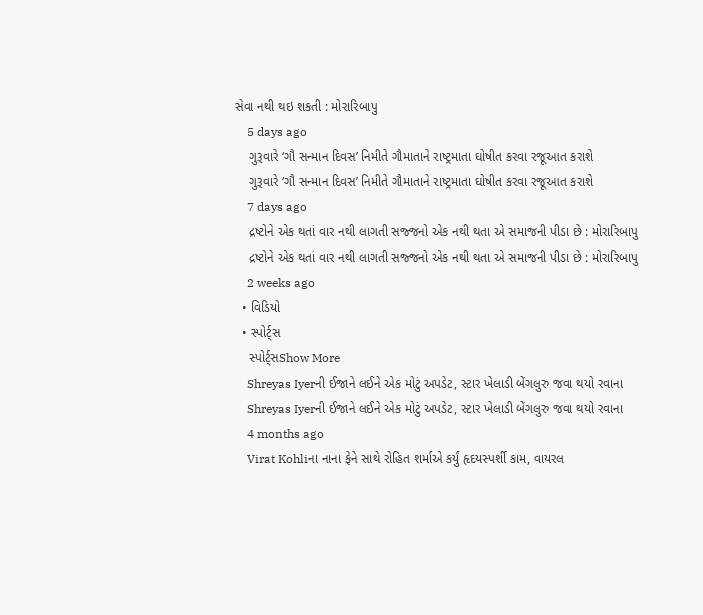સેવા નથી થઇ શકતી : મોરારિબાપુ
    5 days ago
    ગુરૂવારે ‘ગૌ સન્માન દિવસ’ નિમીતે ગૌમાતાને રાષ્ટ્રમાતા ઘોષીત કરવા રજૂઆત કરાશે
    ગુરૂવારે ‘ગૌ સન્માન દિવસ’ નિમીતે ગૌમાતાને રાષ્ટ્રમાતા ઘોષીત કરવા રજૂઆત કરાશે
    7 days ago
    દ્રષ્ટોને એક થતાં વાર નથી લાગતી સજ્જનો એક નથી થતા એ સમાજની પીડા છે : મોરારિબાપુ
    દ્રષ્ટોને એક થતાં વાર નથી લાગતી સજ્જનો એક નથી થતા એ સમાજની પીડા છે : મોરારિબાપુ
    2 weeks ago
  • વિડિયો
  • સ્પોર્ટ્સ
    સ્પોર્ટ્સShow More
    Shreyas Iyerની ઈજાને લઈને એક મોટું અપડેટ, સ્ટાર ખેલાડી બેંગલુરુ જવા થયો રવાના
    Shreyas Iyerની ઈજાને લઈને એક મોટું અપડેટ, સ્ટાર ખેલાડી બેંગલુરુ જવા થયો રવાના
    4 months ago
    Virat Kohliના નાના ફેને સાથે રોહિત શર્માએ કર્યું હૃદયસ્પર્શી કામ, વાયરલ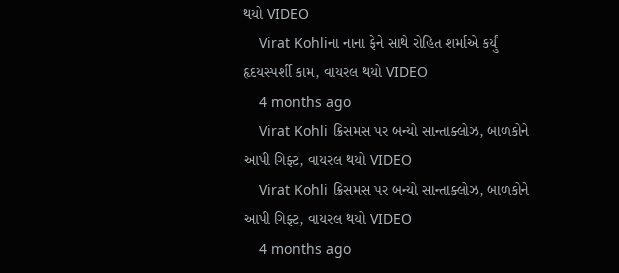થયો VIDEO
    Virat Kohliના નાના ફેને સાથે રોહિત શર્માએ કર્યું હૃદયસ્પર્શી કામ, વાયરલ થયો VIDEO
    4 months ago
    Virat Kohli ક્રિસમસ પર બન્યો સાન્તાક્લોઝ, બાળકોને આપી ગિફ્ટ, વાયરલ થયો VIDEO
    Virat Kohli ક્રિસમસ પર બન્યો સાન્તાક્લોઝ, બાળકોને આપી ગિફ્ટ, વાયરલ થયો VIDEO
    4 months ago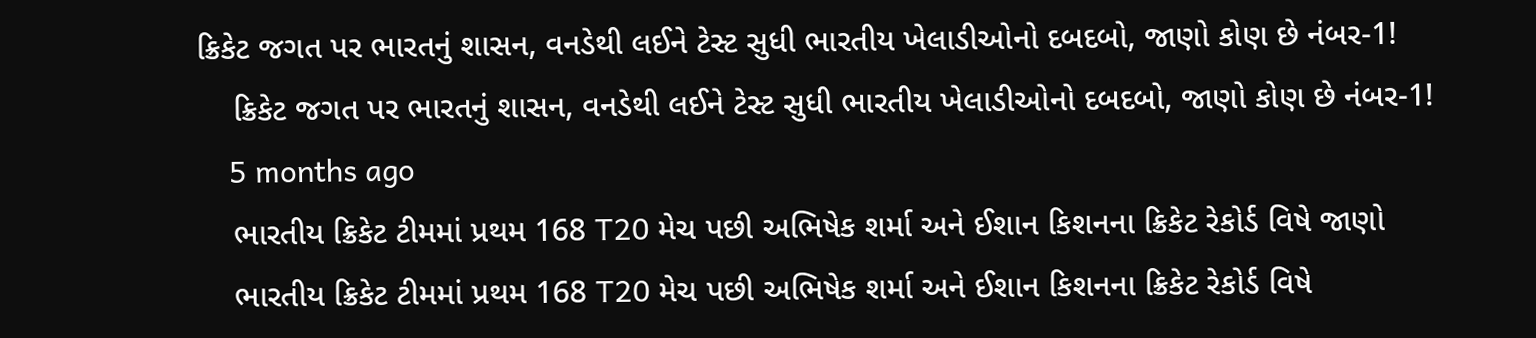ક્રિકેટ જગત પર ભારતનું શાસન, વનડેથી લઈને ટેસ્ટ સુધી ભારતીય ખેલાડીઓનો દબદબો, જાણો કોણ છે નંબર-1!
    ક્રિકેટ જગત પર ભારતનું શાસન, વનડેથી લઈને ટેસ્ટ સુધી ભારતીય ખેલાડીઓનો દબદબો, જાણો કોણ છે નંબર-1!
    5 months ago
    ભારતીય ક્રિકેટ ટીમમાં પ્રથમ 168 T20 મેચ પછી અભિષેક શર્મા અને ઈશાન કિશનના ક્રિકેટ રેકોર્ડ વિષે જાણો
    ભારતીય ક્રિકેટ ટીમમાં પ્રથમ 168 T20 મેચ પછી અભિષેક શર્મા અને ઈશાન કિશનના ક્રિકેટ રેકોર્ડ વિષે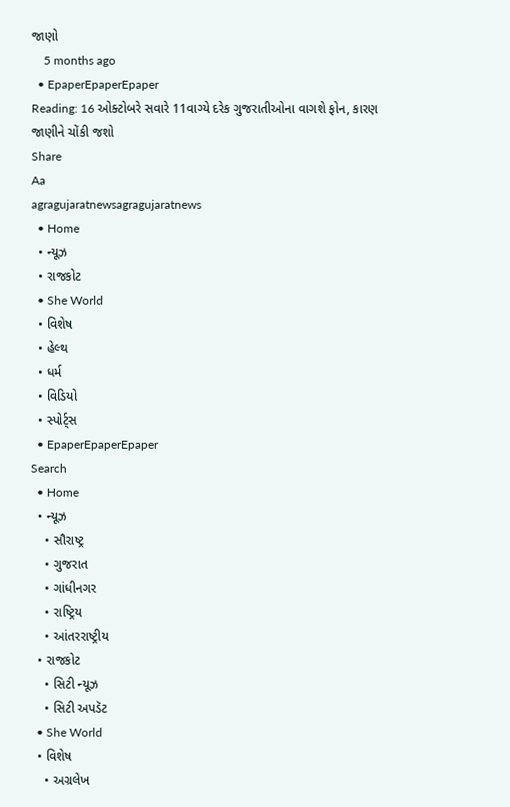જાણો
    5 months ago
  • EpaperEpaperEpaper
Reading: 16 ઓક્ટોબરે સવારે 11વાગ્યે દરેક ગુજરાતીઓના વાગશે ફોન, કારણ જાણીને ચોંકી જશો
Share
Aa
agragujaratnewsagragujaratnews
  • Home
  • ન્યૂઝ
  • રાજકોટ
  • She World
  • વિશેષ
  • હેલ્થ
  • ધર્મ
  • વિડિયો
  • સ્પોર્ટ્સ
  • EpaperEpaperEpaper
Search
  • Home
  • ન્યૂઝ
    • સૌરાષ્ટ્ર
    • ગુજરાત
    • ગાંધીનગર
    • રાષ્ટ્રિય
    • આંતરરાષ્ટ્રીય
  • રાજકોટ
    • સિટી ન્યૂઝ
    • સિટી અપડૅટ
  • She World
  • વિશેષ
    • અગ્રલેખ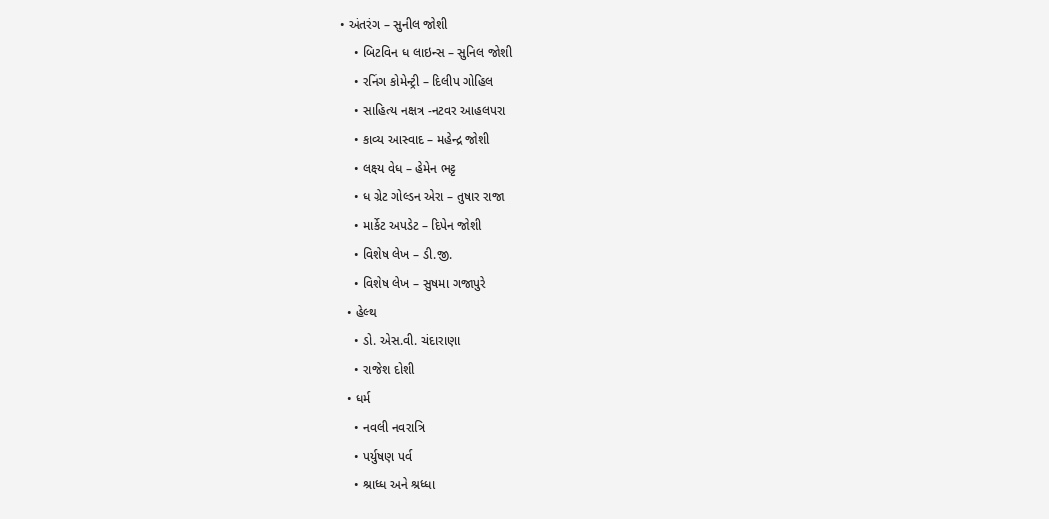• અંતરંગ – સુનીલ જોશી
    • બિટવિન ધ લાઇન્સ – સુનિલ જોશી
    • રનિંગ કોમેન્ટ્રી – દિલીપ ગોહિલ
    • સાહિત્ય નક્ષત્ર -નટવર આહલપરા
    • કાવ્ય આસ્વાદ – મહેન્દ્ર જોશી
    • લક્ષ્ય વેધ – હેમેન ભટ્ટ
    • ધ ગ્રેટ ગોલ્ડન એરા – તુષાર રાજા
    • માર્કેટ અપડેટ – દિપેન જોશી
    • વિશેષ લેખ – ડી.જી.
    • વિશેષ લેખ – સુષમા ગજાપુરે
  • હેલ્થ
    • ડો. એસ.વી. ચંદારાણા
    • રાજેશ દોશી
  • ધર્મ
    • નવલી નવરાત્રિ
    • પર્યુષણ પર્વ
    • શ્રાધ્ધ અને શ્રધ્ધા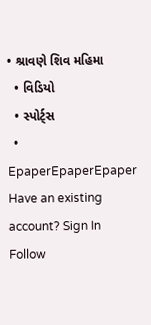• શ્રાવણે શિવ મહિમા
  • વિડિયો
  • સ્પોર્ટ્સ
  • EpaperEpaperEpaper
Have an existing account? Sign In
Follow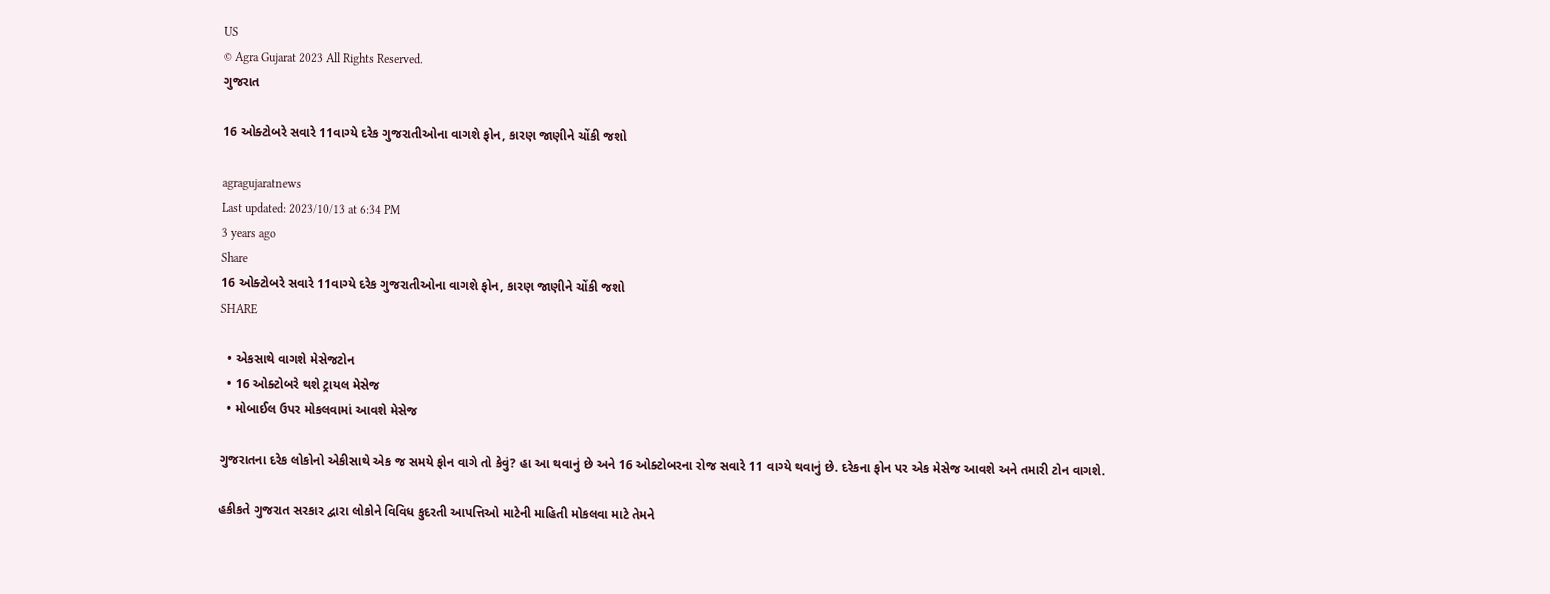US
© Agra Gujarat 2023 All Rights Reserved.
ગુજરાત

16 ઓક્ટોબરે સવારે 11વાગ્યે દરેક ગુજરાતીઓના વાગશે ફોન, કારણ જાણીને ચોંકી જશો

agragujaratnews
Last updated: 2023/10/13 at 6:34 PM
3 years ago
Share
16 ઓક્ટોબરે સવારે 11વાગ્યે દરેક ગુજરાતીઓના વાગશે ફોન, કારણ જાણીને ચોંકી જશો
SHARE

  • એકસાથે વાગશે મેસેજટોન
  • 16 ઓક્ટોબરે થશે ટ્રાયલ મેસેજ
  • મોબાઈલ ઉપર મોકલવામાં આવશે મેસેજ

ગુજરાતના દરેક લોકોનો એકીસાથે એક જ સમયે ફોન વાગે તો કેવું? હા આ થવાનું છે અને 16 ઓક્ટોબરના રોજ સવારે 11 વાગ્યે થવાનું છે. દરેકના ફોન પર એક મેસેજ આવશે અને તમારી ટોન વાગશે.

હકીકતે ગુજરાત સરકાર દ્વારા લોકોને વિવિધ કુદરતી આપત્તિઓ માટેની માહિતી મોકલવા માટે તેમને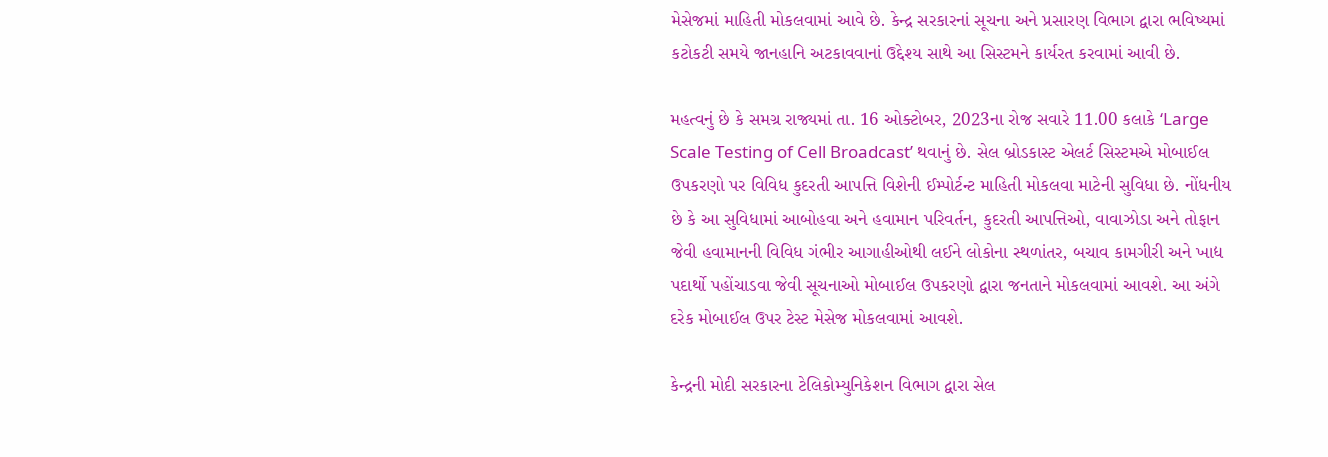મેસેજમાં માહિતી મોકલવામાં આવે છે. કેન્દ્ર સરકારનાં સૂચના અને પ્રસારણ વિભાગ દ્વારા ભવિષ્યમાં કટોકટી સમયે જાનહાનિ અટકાવવાનાં ઉદ્દેશ્ય સાથે આ સિસ્ટમને કાર્યરત કરવામાં આવી છે.

મહત્વનું છે કે સમગ્ર રાજ્યમાં તા. 16 ઓક્ટોબર, 2023ના રોજ સવારે 11.00 કલાકે ‘Large Scale Testing of Cell Broadcast’ થવાનું છે. સેલ બ્રોડકાસ્ટ એલર્ટ સિસ્ટમએ મોબાઈલ ઉપકરણો પર વિવિધ કુદરતી આપત્તિ વિશેની ઈમ્પોર્ટન્ટ માહિતી મોકલવા માટેની સુવિધા છે. નોંધનીય છે કે આ સુવિધામાં આબોહવા અને હવામાન પરિવર્તન, કુદરતી આપત્તિઓ, વાવાઝોડા અને તોફાન જેવી હવામાનની વિવિધ ગંભીર આગાહીઓથી લઈને લોકોના સ્થળાંતર, બચાવ કામગીરી અને ખાદ્ય પદાર્થો પહોંચાડવા જેવી સૂચનાઓ મોબાઈલ ઉપકરણો દ્વારા જનતાને મોકલવામાં આવશે. આ અંગે દરેક મોબાઈલ ઉપર ટેસ્ટ મેસેજ મોકલવામાં આવશે.

કેન્દ્રની મોદી સરકારના ટેલિકોમ્યુનિકેશન વિભાગ દ્વારા સેલ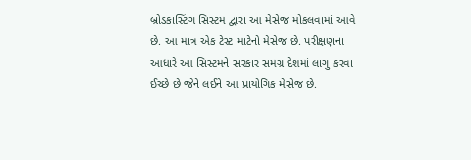બ્રોડકાસ્ટિંગ સિસ્ટમ દ્વારા આ મેસેજ મોકલવામાં આવે છે. આ માત્ર એક ટેસ્ટ માટેનો મેસેજ છે. પરીક્ષણના આધારે આ સિસ્ટમને સરકાર સમગ્ર દેશમાં લાગુ કરવા ઈચ્છે છે જેને લઈને આ પ્રાયોગિક મેસેજ છે.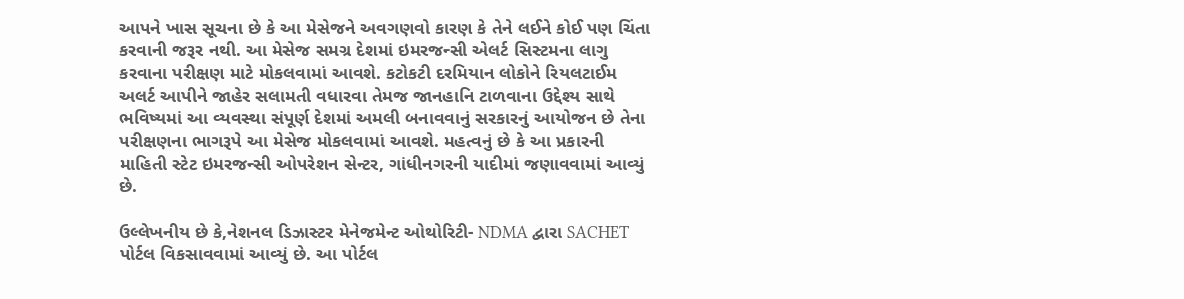આપને ખાસ સૂચના છે કે આ મેસેજને અવગણવો કારણ કે તેને લઈને કોઈ પણ ચિંતા કરવાની જરૂર નથી. આ મેસેજ સમગ્ર દેશમાં ઇમરજન્સી એલર્ટ સિસ્ટમના લાગુ કરવાના પરીક્ષણ માટે મોકલવામાં આવશે. કટોકટી દરમિયાન લોકોને રિયલટાઈમ અલર્ટ આપીને જાહેર સલામતી વધારવા તેમજ જાનહાનિ ટાળવાના ઉદ્દેશ્ય સાથે ભવિષ્યમાં આ વ્યવસ્થા સંપૂર્ણ દેશમાં અમલી બનાવવાનું સરકારનું આયોજન છે તેના પરીક્ષણના ભાગરૂપે આ મેસેજ મોકલવામાં આવશે. મહત્વનું છે કે આ પ્રકારની માહિતી સ્ટેટ ઇમરજન્સી ઓપરેશન સેન્ટર, ગાંધીનગરની યાદીમાં જણાવવામાં આવ્યું છે.

ઉલ્લેખનીય છે કે,નેશનલ ડિઝાસ્ટર મેનેજમેન્ટ ઓથોરિટી- NDMA દ્વારા SACHET પોર્ટલ વિકસાવવામાં આવ્યું છે. આ પોર્ટલ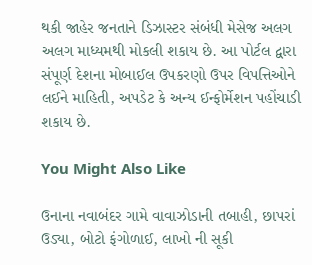થકી જાહેર જનતાને ડિઝાસ્ટર સંબંધી મેસેજ અલગ અલગ માધ્યમથી મોકલી શકાય છે. આ પોર્ટલ દ્વારા સંપૂર્ણ દેશના મોબાઈલ ઉપકરણો ઉપર વિપત્તિઓને લઈને માહિતી, અપડેટ કે અન્ય ઈન્ફોર્મેશન પહોંચાડી શકાય છે.

You Might Also Like

ઉનાના નવાબંદર ગામે વાવાઝોડાની તબાહી, છાપરાં ઉડ્યા, બોટો ફંગોળાઈ, લાખો ની સૂકી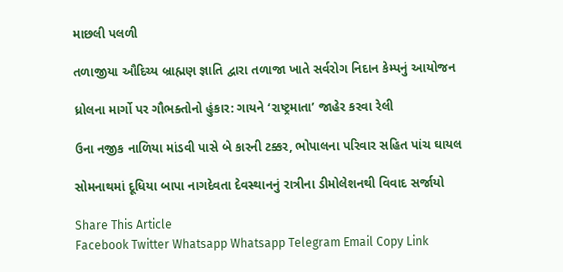માછલી પલળી

તળાજીયા ઔદિચ્ય બ્રાહ્મણ જ્ઞાતિ દ્વારા તળાજા ખાતે સર્વરોગ નિદાન કેમ્પનું આયોજન

ધ્રોલના માર્ગો પર ગૌભક્તોનો હુંકાર: ગાયને ‘રાષ્ટ્રમાતા’ જાહેર કરવા રેલી

ઉના નજીક નાળિયા માંડવી પાસે બે કારની ટક્કર, ભોપાલના પરિવાર સહિત પાંચ ઘાયલ

સોમનાથમાં દૂધિયા બાપા નાગદેવતા દેવસ્થાનનું રાત્રીના ડીમોલેશનથી વિવાદ સર્જાયો

Share This Article
Facebook Twitter Whatsapp Whatsapp Telegram Email Copy Link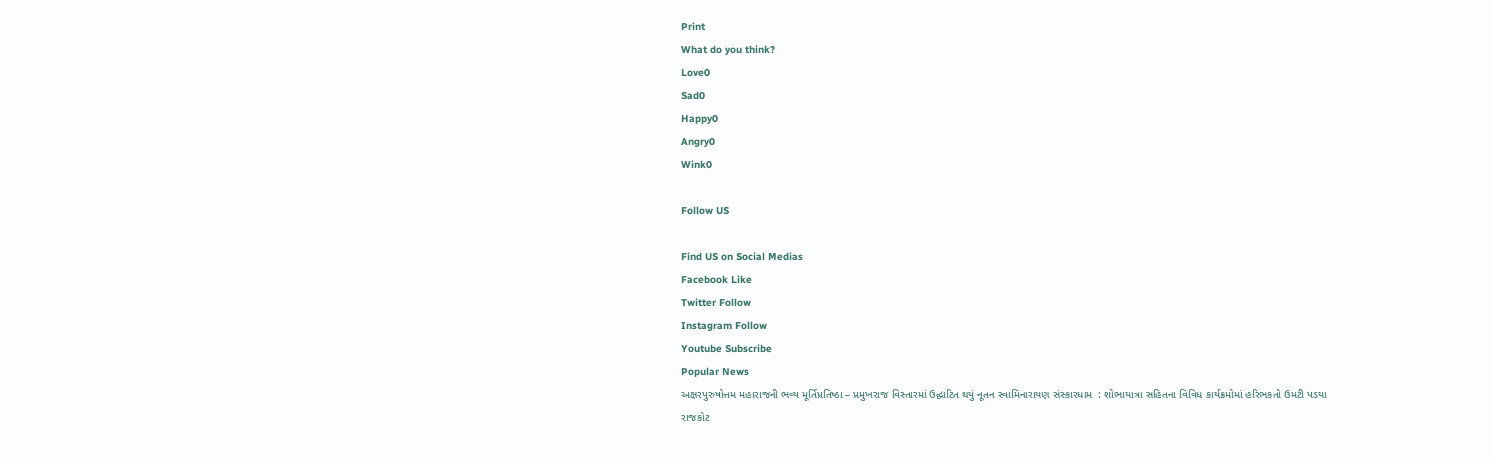Print
What do you think?
Love0
Sad0
Happy0
Angry0
Wink0

Follow US

Find US on Social Medias
Facebook Like
Twitter Follow
Instagram Follow
Youtube Subscribe
Popular News
અક્ષરપુરુષોત્તમ મહારાજની ભવ્ય મૂર્તિપ્રતિષ્ઠા – પ્રમુખરાજ વિસ્તારમાં ઉદ્ઘાટિત થયું નૂતન સ્વામિનારાયણ સંસ્કારધામ  : શોભાયાત્રા સહિતના વિવિધ કાર્યક્રમોમાં હરિભકતો ઉમટી પડયા
રાજકોટ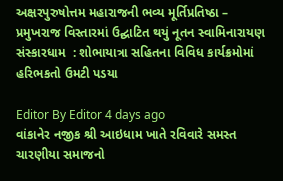અક્ષરપુરુષોત્તમ મહારાજની ભવ્ય મૂર્તિપ્રતિષ્ઠા – પ્રમુખરાજ વિસ્તારમાં ઉદ્ઘાટિત થયું નૂતન સ્વામિનારાયણ સંસ્કારધામ  : શોભાયાત્રા સહિતના વિવિધ કાર્યક્રમોમાં હરિભકતો ઉમટી પડયા

Editor By Editor 4 days ago
વાંકાનેર નજીક શ્રી આઇધામ ખાતે રવિવારે સમસ્ત ચારણીયા સમાજનો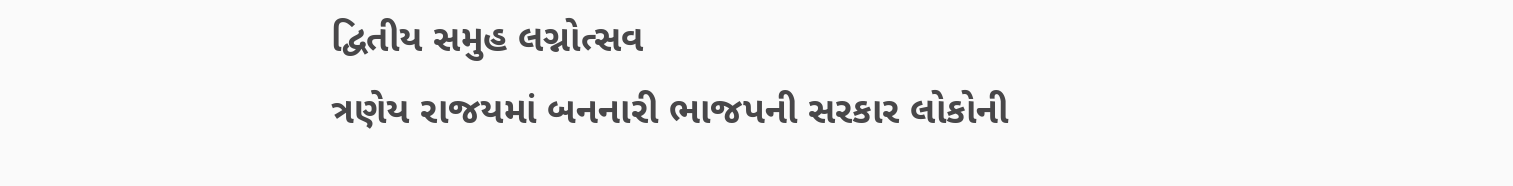દ્વિતીય સમુહ લગ્નોત્સવ
ત્રણેય રાજયમાં બનનારી ભાજપની સરકાર લોકોની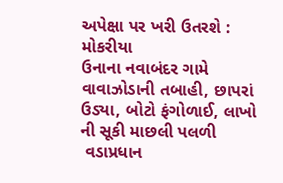અપેક્ષા પર ખરી ઉતરશે : મોકરીયા
ઉનાના નવાબંદર ગામે વાવાઝોડાની તબાહી, છાપરાં ઉડ્યા, બોટો ફંગોળાઈ, લાખો ની સૂકી માછલી પલળી
 વડાપ્રધાન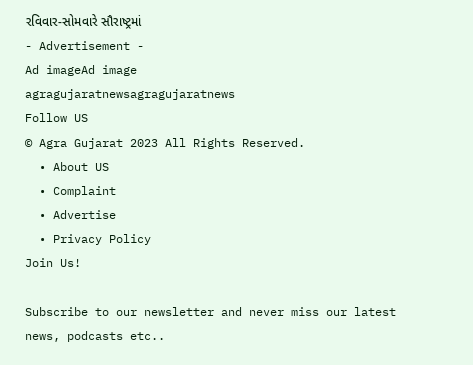રવિવાર-સોમવારે સૌરાષ્ટ્રમાં
- Advertisement -
Ad imageAd image
agragujaratnewsagragujaratnews
Follow US
© Agra Gujarat 2023 All Rights Reserved.
  • About US
  • Complaint
  • Advertise
  • Privacy Policy
Join Us!

Subscribe to our newsletter and never miss our latest news, podcasts etc..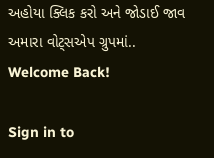અહોયા ક્લિક કરો અને જોડાઈ જાવ અમારા વોટ્સએપ ગ્રુપમાં..
Welcome Back!

Sign in to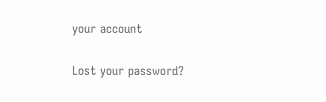your account

Lost your password?